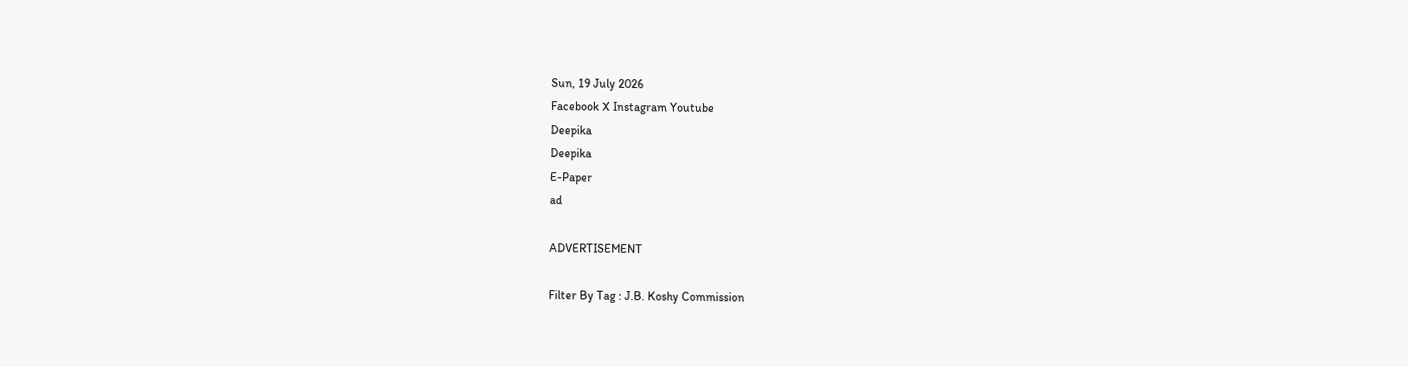Sun, 19 July 2026
Facebook X Instagram Youtube
Deepika
Deepika
E-Paper
ad

ADVERTISEMENT

Filter By Tag : J.B. Koshy Commission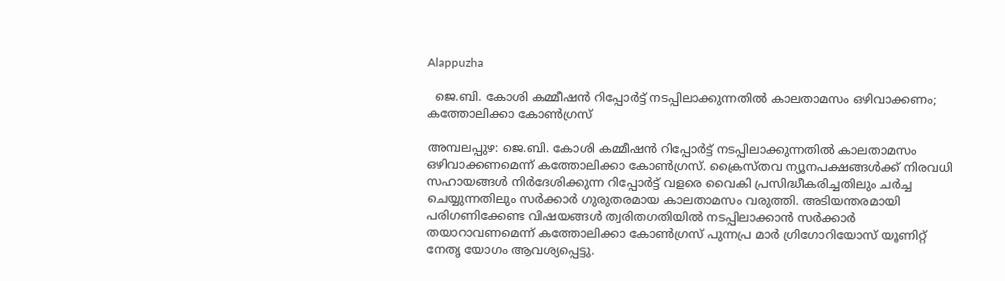Alappuzha

  ജെ.ബി. കോശി കമ്മീഷൻ റിപ്പോർട്ട് നടപ്പിലാക്കുന്നതിൽ കാലതാമസം ഒഴിവാക്കണം; കത്തോലിക്കാ കോൺഗ്രസ്

അമ്പലപ്പുഴ: ജെ.ബി. കോശി കമ്മീഷൻ റിപ്പോർട്ട് നടപ്പിലാക്കുന്നതിൽ കാലതാമസം ഒഴിവാക്കണമെന്ന് കത്തോലിക്കാ കോൺഗ്രസ്. ക്രൈസ്തവ ന്യൂനപക്ഷങ്ങൾക്ക് നിരവധി സഹായങ്ങൾ നിർദേശിക്കുന്ന റിപ്പോർട്ട് വളരെ വൈകി പ്രസിദ്ധീകരിച്ചതിലും ചർച്ച ചെയ്യുന്നതിലും സർക്കാർ ഗുരുതരമായ കാലതാമസം വരുത്തി. അടിയന്തരമായി പരിഗണിക്കേണ്ട വിഷയങ്ങൾ ത്വരിതഗതിയിൽ നടപ്പിലാക്കാൻ സർക്കാർ തയാറാവണമെന്ന് കത്തോലിക്കാ കോൺഗ്രസ് പുന്നപ്ര മാർ ഗ്രിഗോറിയോസ് യൂണിറ്റ് നേതൃ യോഗം ആവശ്യപ്പെട്ടു.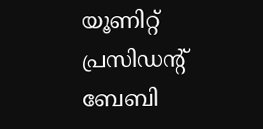യൂണിറ്റ് പ്രസിഡന്‍റ് ബേബി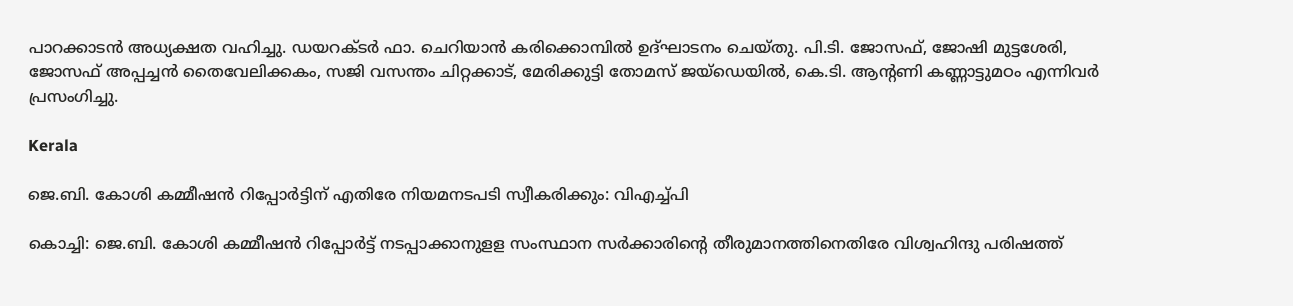പാറക്കാടൻ അധ്യക്ഷത വഹിച്ചു. ഡയറക്ടർ ഫാ. ചെറിയാൻ കരിക്കൊമ്പിൽ ഉദ്ഘാടനം ചെയ്തു. പി.ടി. ജോസഫ്, ജോഷി മുട്ടശേരി, ജോസഫ് അപ്പച്ചൻ തൈവേലിക്കകം, സജി വസന്തം ചിറ്റക്കാട്, മേരിക്കുട്ടി തോമസ് ജയ്ഡെയിൽ, കെ.ടി. ആന്‍റണി കണ്ണാട്ടുമഠം എന്നിവർ പ്രസംഗിച്ചു.

Kerala

ജെ.ബി. കോശി കമ്മീഷന്‍ റിപ്പോര്‍ട്ടിന് എതിരേ നിയമനടപടി സ്വീകരിക്കും: വിഎച്ച്പി

കൊച്ചി: ജെ.ബി. കോശി കമ്മീഷന്‍ റിപ്പോര്‍ട്ട് നടപ്പാക്കാനുളള സംസ്ഥാന സര്‍ക്കാരിന്‍റെ തീരുമാനത്തിനെതിരേ വിശ്വഹിന്ദു പരിഷത്ത്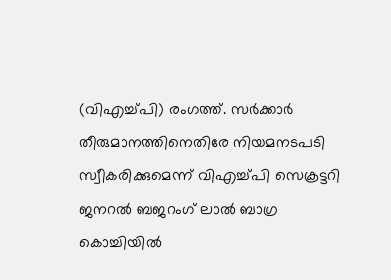(വിഎച്ച്പി) രംഗത്ത്. സർക്കാർ തീരുമാനത്തിനെതിരേ നിയമനടപടി സ്വീകരിക്കുമെന്ന് വിഎച്ച്പി സെക്രട്ടറി ജനറല്‍ ബജറംഗ് ലാല്‍ ബാഗ്ര കൊച്ചിയിൽ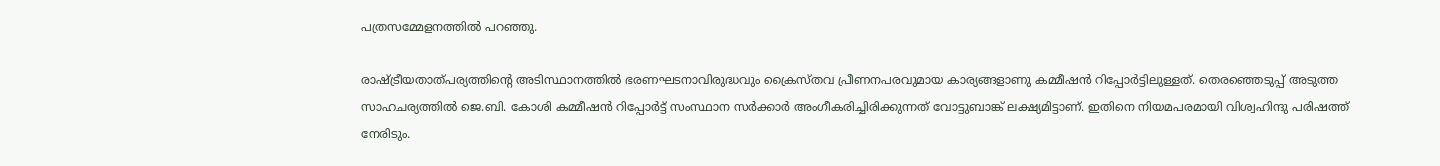പത്രസമ്മേളനത്തില്‍ പറഞ്ഞു.

രാഷ്‌ട്രീയതാത്പര്യത്തിന്‍റെ അടിസ്ഥാനത്തില്‍ ഭരണഘടനാവിരുദ്ധവും ക്രൈസ്തവ പ്രീണനപരവുമായ കാര്യങ്ങളാണു കമ്മീഷന്‍ റിപ്പോര്‍ട്ടിലുള്ളത്. തെരഞ്ഞെടുപ്പ് അടുത്ത സാഹചര്യത്തില്‍ ജെ.ബി. കോശി കമ്മീഷന്‍ റിപ്പോര്‍ട്ട് സംസ്ഥാന സര്‍ക്കാര്‍ അംഗീകരിച്ചിരിക്കുന്നത് വോട്ടുബാങ്ക് ലക്ഷ്യമിട്ടാണ്. ഇതിനെ നിയമപരമായി വിശ്വഹിന്ദു പരിഷത്ത് നേരിടും.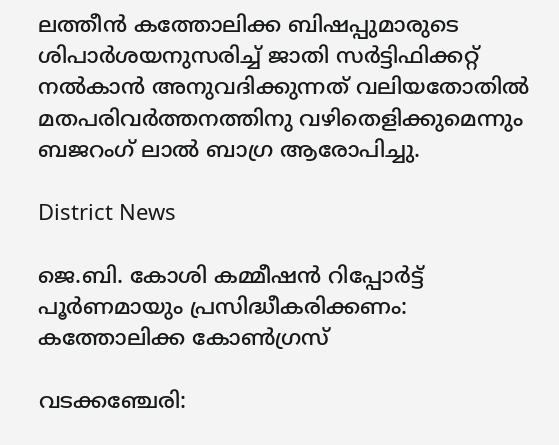ലത്തീന്‍ കത്തോലിക്ക ബിഷപ്പുമാരുടെ ശിപാര്‍ശയനുസരിച്ച് ജാതി സര്‍ട്ടിഫിക്കറ്റ് നല്‍കാന്‍ അനുവദിക്കുന്നത് വലിയതോതില്‍ മതപരിവര്‍ത്തനത്തിനു വഴിതെളിക്കുമെന്നും ബജറംഗ് ലാല്‍ ബാഗ്ര ആരോപിച്ചു.

District News

ജെ.ബി. കോശി കമ്മീഷൻ റിപ്പോർട്ട് പൂർണമായും പ്രസിദ്ധീകരിക്കണം: കത്തോലിക്ക കോൺഗ്രസ്

വടക്കഞ്ചേരി: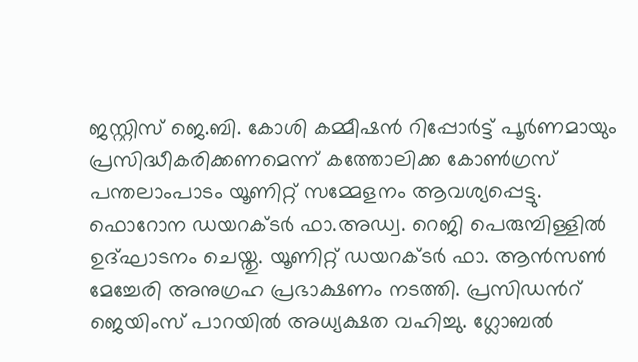ജസ്റ്റിസ് ജെ.ബി. കോശി കമ്മീഷൻ റിപ്പോർട്ട് പൂർണമായും പ്രസിദ്ധീകരിക്കണമെന്ന് കത്തോലിക്ക കോൺഗ്രസ് പന്തലാംപാടം യൂണിറ്റ് സമ്മേളനം ആവശ്യപ്പെട്ടു. ഫൊറോന ഡയറക്ടർ ഫാ.അഡ്വ. റെജി പെരുമ്പിള്ളിൽ ഉദ്ഘാടനം ചെയ്തു. യൂണിറ്റ് ഡയറക്ടർ ഫാ. ആൻസൺ മേച്ചേരി അനുഗ്രഹ പ്രഭാക്ഷണം നടത്തി. പ്രസിഡന്‍റ് ജെയിംസ് പാറയിൽ അധ്യക്ഷത വഹിച്ചു. ഗ്ലോബൽ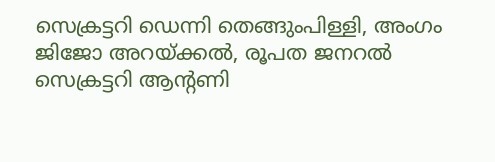സെക്രട്ടറി ഡെന്നി തെങ്ങുംപിള്ളി, അംഗം ജിജോ അറയ്ക്കൽ, രൂപത ജനറൽ സെക്രട്ടറി ആന്‍റണി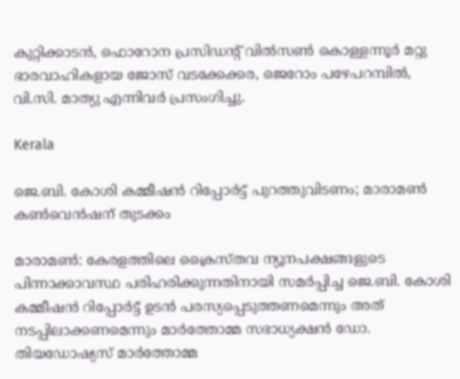കുറ്റിക്കാടൻ, ഫൊറോന പ്രസിഡന്‍റ് വിൽസൺ കൊള്ളന്നൂർ മറ്റു ഭാരവാഹികളായ ജോസ് വടക്കേക്കര, ജെറോം പഴേപറമ്പിൽ, വി.സി. മാത്യു എന്നിവർ പ്രസംഗിച്ചു.

Kerala

ജെ.ബി. കോശി കമ്മീഷൻ റിപ്പോർട്ട് പുറത്തുവിടണം; മാരാമൺ കൺവെൻഷന് തുടക്കം

മാരാമൺ: കേരളത്തിലെ ക്രൈസ്തവ ന്യൂനപക്ഷങ്ങളുടെ പിന്നാക്കാവസ്ഥ പരിഹരിക്കുന്നതിനായി സമർപ്പിച്ച ജെ.ബി. കോശി കമ്മീഷൻ റിപ്പോർട്ട് ഉടൻ പരസ്യപ്പെടുത്തണമെന്നും അത് നടപ്പിലാക്കണമെന്നും മാർത്തോമ്മ സഭാധ്യക്ഷൻ ഡോ. തിയഡോഷ്യസ് മാർത്തോമ്മ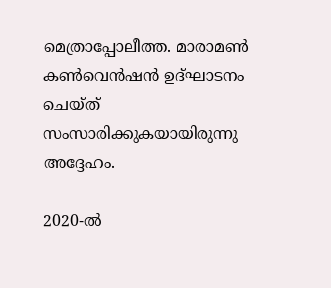മെത്രാപ്പോലീത്ത. മാരാമൺ കൺവെൻഷൻ ഉദ്ഘാടനം ചെയ്ത് സംസാരിക്കുകയായിരുന്നു അദ്ദേഹം.

2020-ൽ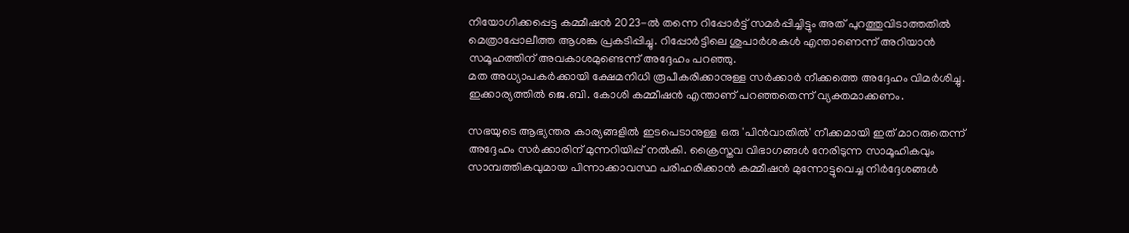നിയോഗിക്കപ്പെട്ട കമ്മീഷൻ 2023-ൽ തന്നെ റിപ്പോർട്ട് സമർപ്പിച്ചിട്ടും അത് പുറത്തുവിടാത്തതിൽ മെത്രാപ്പോലീത്ത ആശങ്ക പ്രകടിപ്പിച്ചു. റിപ്പോർട്ടിലെ ശുപാർശകൾ എന്താണെന്ന് അറിയാൻ സമൂഹത്തിന് അവകാശമുണ്ടെന്ന് അദ്ദേഹം പറഞ്ഞു.
മത അധ്യാപകർക്കായി ക്ഷേമനിധി രൂപീകരിക്കാനുള്ള സർക്കാർ നീക്കത്തെ അദ്ദേഹം വിമർശിച്ചു. ഇക്കാര്യത്തിൽ ജെ.ബി. കോശി കമ്മീഷൻ എന്താണ് പറഞ്ഞതെന്ന് വ്യക്തമാക്കണം.

സഭയുടെ ആഭ്യന്തര കാര്യങ്ങളിൽ ഇടപെടാനുള്ള ഒരു 'പിൻവാതിൽ' നീക്കമായി ഇത് മാറരുതെന്ന് അദ്ദേഹം സർക്കാരിന് മുന്നറിയിപ്പ് നൽകി. ക്രൈസ്തവ വിഭാഗങ്ങൾ നേരിടുന്ന സാമൂഹികവും സാമ്പത്തികവുമായ പിന്നാക്കാവസ്ഥ പരിഹരിക്കാൻ കമ്മീഷൻ മുന്നോട്ടുവെച്ച നിർദ്ദേശങ്ങൾ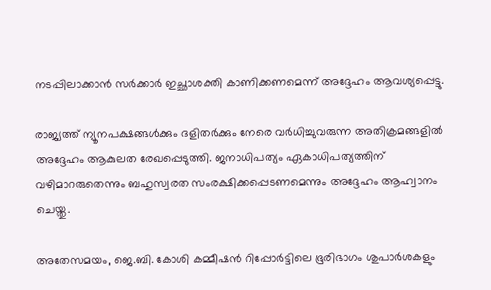നടപ്പിലാക്കാൻ സർക്കാർ ഇച്ഛാശക്തി കാണിക്കണമെന്ന് അദ്ദേഹം ആവശ്യപ്പെട്ടു.

രാജ്യത്ത് ന്യൂനപക്ഷങ്ങൾക്കും ദളിതർക്കും നേരെ വർധിച്ചുവരുന്ന അതിക്രമങ്ങളിൽ അദ്ദേഹം ആകുലത രേഖപ്പെടുത്തി. ജനാധിപത്യം ഏകാധിപത്യത്തിന് വഴിമാറരുതെന്നും ബഹുസ്വരത സംരക്ഷിക്കപ്പെടണമെന്നും അദ്ദേഹം ആഹ്വാനം ചെയ്തു.

അതേസമയം, ജെ.ബി. കോശി കമ്മീഷൻ റിപ്പോർട്ടിലെ ഭൂരിഭാഗം ശുപാർശകളും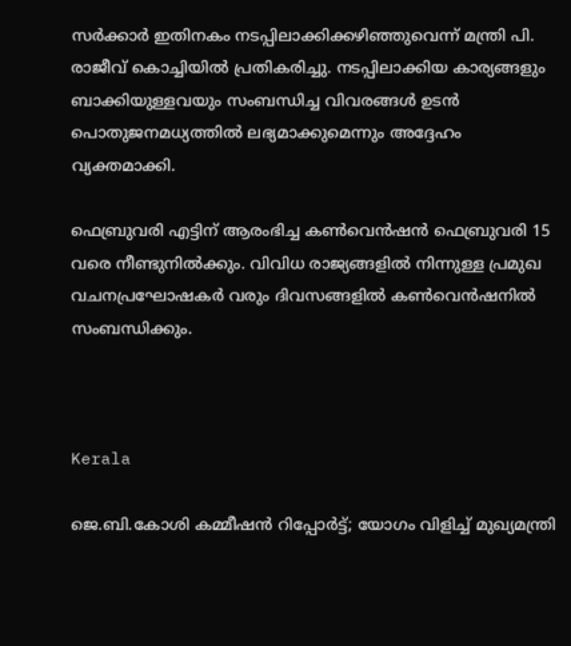സർക്കാർ ഇതിനകം നടപ്പിലാക്കിക്കഴിഞ്ഞുവെന്ന് മന്ത്രി പി. രാജീവ് കൊച്ചിയിൽ പ്രതികരിച്ചു. നടപ്പിലാക്കിയ കാര്യങ്ങളും ബാക്കിയുള്ളവയും സംബന്ധിച്ച വിവരങ്ങൾ ഉടൻ പൊതുജനമധ്യത്തിൽ ലഭ്യമാക്കുമെന്നും അദ്ദേഹം വ്യക്തമാക്കി.

ഫെബ്രുവരി എട്ടിന് ആരംഭിച്ച കൺവെൻഷൻ ഫെബ്രുവരി 15 വരെ നീണ്ടുനിൽക്കും. വിവിധ രാജ്യങ്ങളിൽ നിന്നുള്ള പ്രമുഖ വചനപ്രഘോഷകർ വരും ദിവസങ്ങളിൽ കൺവെൻഷനിൽ സംബന്ധിക്കും.



Kerala

ജെ.ബി.കോശി കമ്മീഷൻ റിപ്പോർട്ട്; യോഗം വിളിച്ച് മുഖ്യമന്ത്രി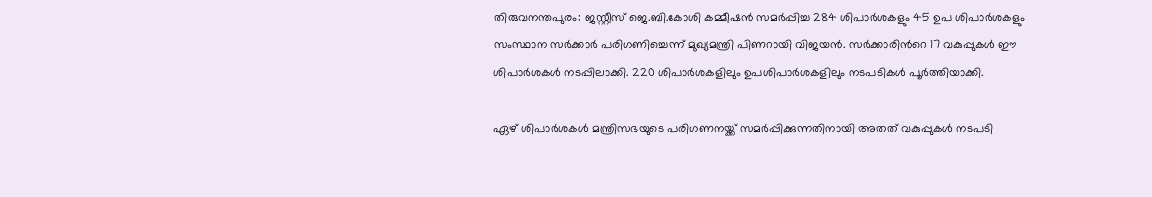തിരുവനന്തപുരം: ജസ്റ്റീസ് ജെ.ബി.കോശി കമ്മീഷൻ സമർപ്പിച്ച 284 ശിപാർശകളും 45 ഉപ ശിപാർശകളും സംസ്ഥാന സർക്കാർ പരിഗണിച്ചെന്ന് മുഖ്യമന്ത്രി പിണറായി വിജയൻ. സർക്കാരിന്‍റെ 17 വകുപ്പുകൾ ഈ ശിപാർശകൾ നടപ്പിലാക്കി. 220 ശിപാർശകളിലും ഉപശിപാർശകളിലും നടപടികൾ പൂർത്തിയാക്കി.

ഏഴ് ശിപാർശകൾ മന്ത്രിസഭയുടെ പരിഗണനയ്ക്ക് സമർപ്പിക്കുന്നതിനായി അതത് വകുപ്പുകൾ നടപടി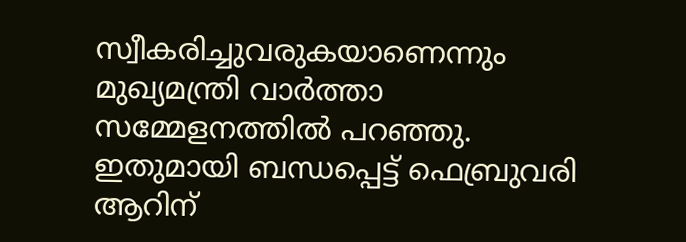സ്വീകരിച്ചുവരുകയാണെന്നും മുഖ്യമന്ത്രി വാർത്താ സമ്മേളനത്തിൽ പറഞ്ഞു. ഇതുമായി ബന്ധപ്പെട്ട് ഫെബ്രുവരി ആറിന്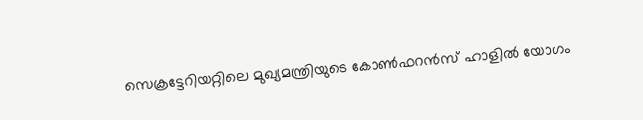സെക്രട്ടേറിയറ്റിലെ മുഖ്യമന്ത്രിയുടെ കോൺഫറൻസ് ഹാളിൽ യോഗം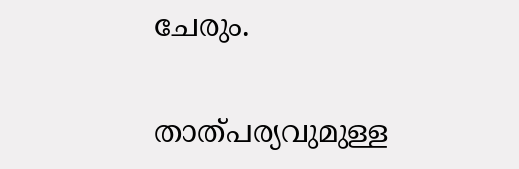ചേരും.

താത്പര്യവുമുള്ള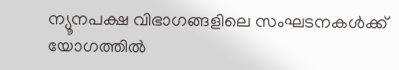ന്യൂനപക്ഷ വിഭാഗങ്ങളിലെ സംഘടനകൾക്ക് യോഗത്തിൽ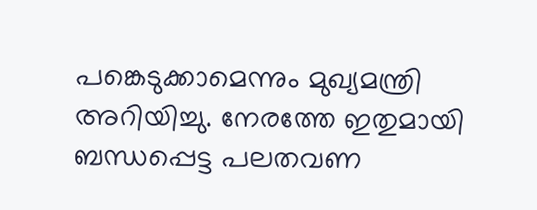പങ്കെടുക്കാമെന്നും മുഖ്യമന്ത്രി അറിയിച്ചു. നേരത്തേ ഇതുമായി ബന്ധപ്പെട്ട പലതവണ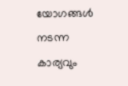യോഗങ്ങൾ നടന്ന കാര്യവും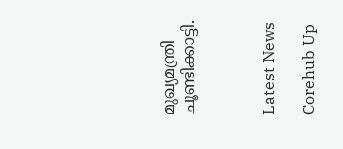മുഖ്യമന്ത്രി ചൂണ്ടിക്കാട്ടി.



Latest News

Corehub Up